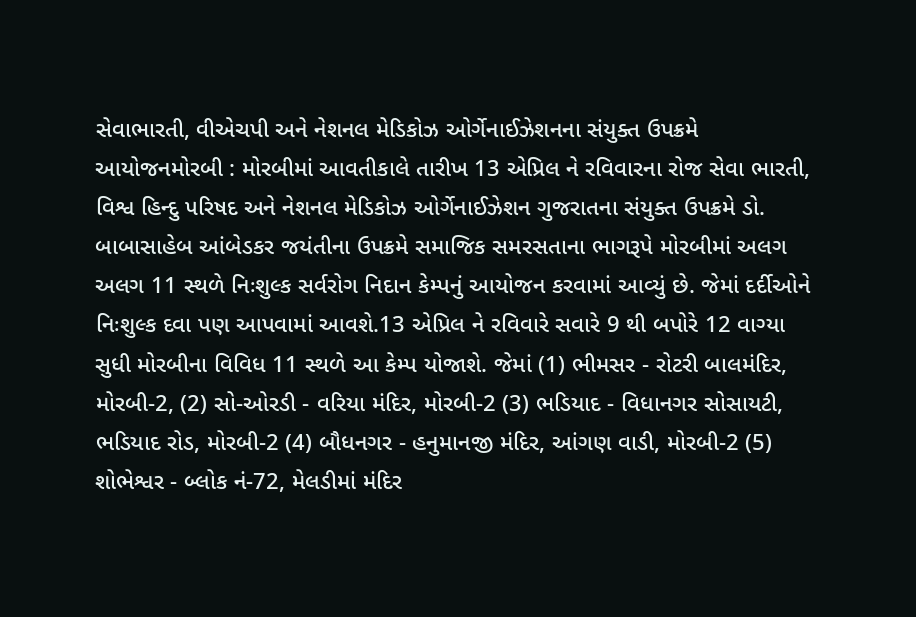સેવાભારતી, વીએચપી અને નેશનલ મેડિકોઝ ઓર્ગેનાઈઝેશનના સંયુક્ત ઉપક્રમે આયોજનમોરબી : મોરબીમાં આવતીકાલે તારીખ 13 એપ્રિલ ને રવિવારના રોજ સેવા ભારતી, વિશ્વ હિન્દુ પરિષદ અને નેશનલ મેડિકોઝ ઓર્ગેનાઈઝેશન ગુજરાતના સંયુક્ત ઉપક્રમે ડો. બાબાસાહેબ આંબેડકર જયંતીના ઉપક્રમે સમાજિક સમરસતાના ભાગરૂપે મોરબીમાં અલગ અલગ 11 સ્થળે નિઃશુલ્ક સર્વરોગ નિદાન કેમ્પનું આયોજન કરવામાં આવ્યું છે. જેમાં દર્દીઓને નિઃશુલ્ક દવા પણ આપવામાં આવશે.13 એપ્રિલ ને રવિવારે સવારે 9 થી બપોરે 12 વાગ્યા સુધી મોરબીના વિવિધ 11 સ્થળે આ કેમ્પ યોજાશે. જેમાં (1) ભીમસર - રોટરી બાલમંદિર, મોરબી-2, (2) સો-ઓરડી - વરિયા મંદિર, મોરબી-2 (3) ભડિયાદ - વિધાનગર સોસાયટી, ભડિયાદ રોડ, મોરબી-2 (4) બૌધનગર - હનુમાનજી મંદિર, આંગણ વાડી, મોરબી-2 (5) શોભેશ્વર - બ્લોક નં-72, મેલડીમાં મંદિર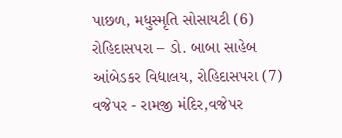પાછળ, મધુસ્મૃતિ સોસાયટી (6) રોહિદાસપરા – ડો. બાબા સાહેબ આંબેડકર વિદ્યાલય, રોહિદાસપરા (7) વજેપર - રામજી મંદિર,વજેપર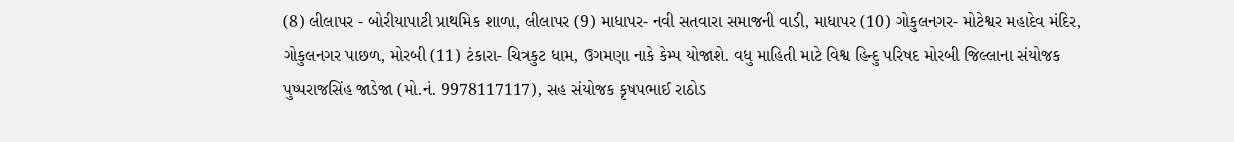(8) લીલાપર - બોરીયાપાટી પ્રાથમિક શાળા, લીલાપર (9) માધાપર- નવી સતવારા સમાજની વાડી, માધાપર (10) ગોકુલનગર- મોટેશ્વર મહાદેવ મંદિર, ગોકુલનગર પાછળ, મોરબી (11) ટંકારા- ચિત્રકુટ ધામ, ઉગમણા નાકે કેમ્પ યોજાશે. વધુ માહિતી માટે વિશ્વ હિન્દુ પરિષદ મોરબી જિલ્લાના સંયોજક પુષ્પરાજસિંહ જાડેજા (મો.નં. 9978117117), સહ સંયોજક કૃષપભાઈ રાઠોડ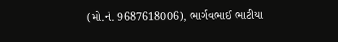(મો.નં. 9687618006), ભાર્ગવભાઈ ભાટીયા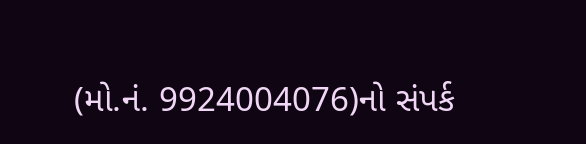(મો.નં. 9924004076)નો સંપર્ક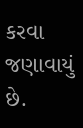કરવા જણાવાયું છે.